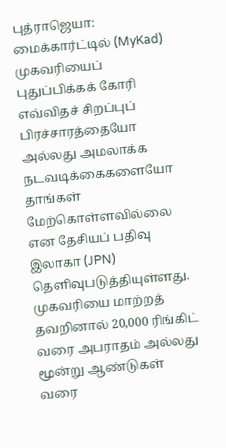புத்ராஜெயா:
மைக்கார்ட்டில் (MyKad) முகவரியைப் புதுப்பிக்கக் கோரி எவ்விதச் சிறப்புப் பிரச்சாரத்தையோ அல்லது அமலாக்க நடவடிக்கைகளையோ தாங்கள் மேற்கொள்ளவில்லை என தேசியப் பதிவு இலாகா (JPN) தெளிவுபடுத்தியுள்ளது.
முகவரியை மாற்றத் தவறினால் 20,000 ரிங்கிட் வரை அபராதம் அல்லது மூன்று ஆண்டுகள் வரை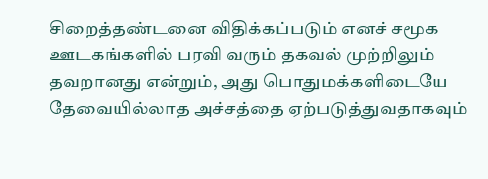சிறைத்தண்டனை விதிக்கப்படும் எனச் சமூக ஊடகங்களில் பரவி வரும் தகவல் முற்றிலும் தவறானது என்றும், அது பொதுமக்களிடையே தேவையில்லாத அச்சத்தை ஏற்படுத்துவதாகவும்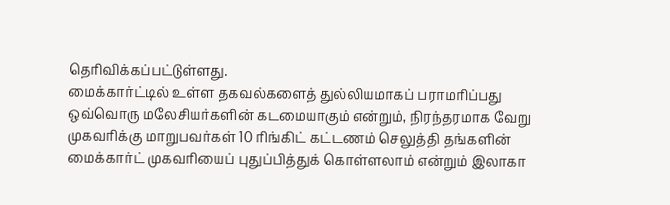தெரிவிக்கப்பட்டுள்ளது.
மைக்கார்ட்டில் உள்ள தகவல்களைத் துல்லியமாகப் பராமரிப்பது ஒவ்வொரு மலேசியர்களின் கடமையாகும் என்றும், நிரந்தரமாக வேறு முகவரிக்கு மாறுபவர்கள் 10 ரிங்கிட் கட்டணம் செலுத்தி தங்களின் மைக்கார்ட் முகவரியைப் புதுப்பித்துக் கொள்ளலாம் என்றும் இலாகா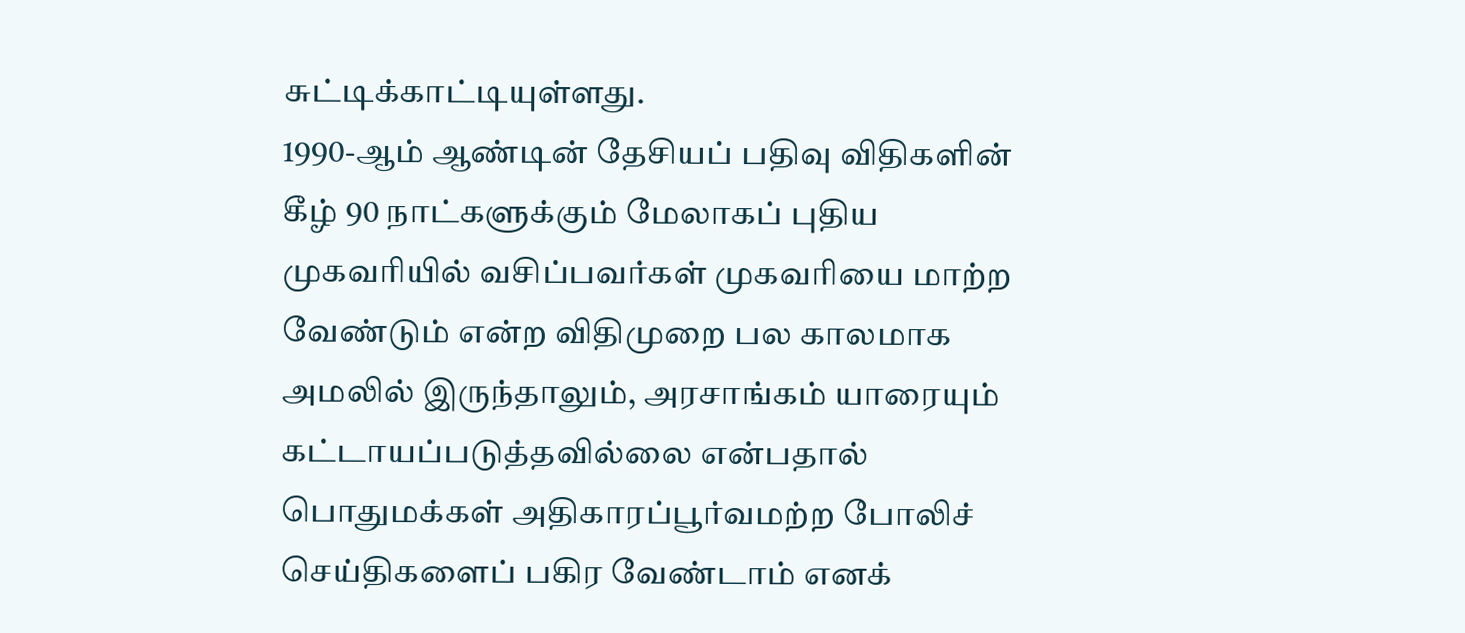சுட்டிக்காட்டியுள்ளது.
1990-ஆம் ஆண்டின் தேசியப் பதிவு விதிகளின் கீழ் 90 நாட்களுக்கும் மேலாகப் புதிய முகவரியில் வசிப்பவர்கள் முகவரியை மாற்ற வேண்டும் என்ற விதிமுறை பல காலமாக அமலில் இருந்தாலும், அரசாங்கம் யாரையும் கட்டாயப்படுத்தவில்லை என்பதால் பொதுமக்கள் அதிகாரப்பூர்வமற்ற போலிச் செய்திகளைப் பகிர வேண்டாம் எனக்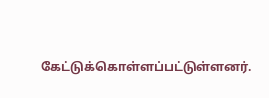கேட்டுக்கொள்ளப்பட்டுள்ளனர்.